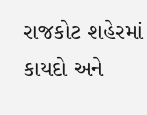રાજકોટ શહેરમાં કાયદો અને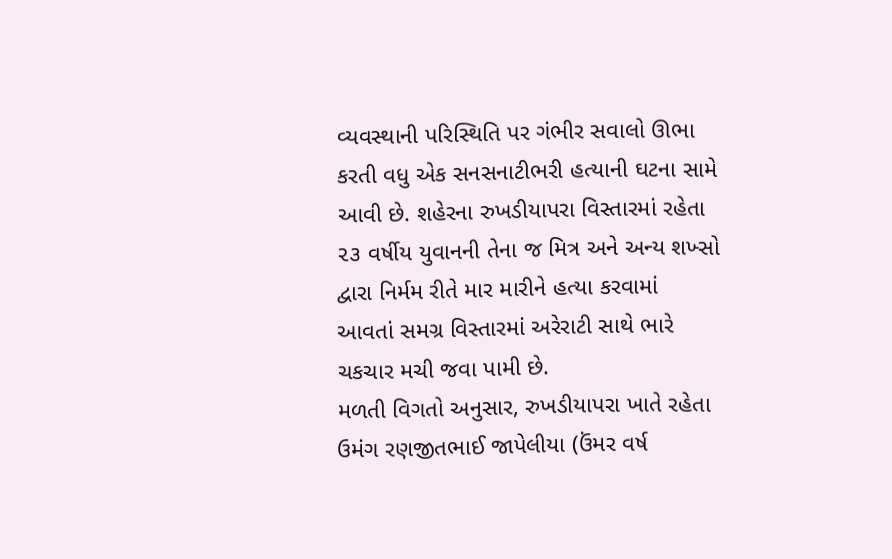વ્યવસ્થાની પરિસ્થિતિ પર ગંભીર સવાલો ઊભા કરતી વધુ એક સનસનાટીભરી હત્યાની ઘટના સામે આવી છે. શહેરના રુખડીયાપરા વિસ્તારમાં રહેતા ૨૩ વર્ષીય યુવાનની તેના જ મિત્ર અને અન્ય શખ્સો દ્વારા નિર્મમ રીતે માર મારીને હત્યા કરવામાં આવતાં સમગ્ર વિસ્તારમાં અરેરાટી સાથે ભારે ચકચાર મચી જવા પામી છે.
મળતી વિગતો અનુસાર, રુખડીયાપરા ખાતે રહેતા ઉમંગ રણજીતભાઈ જાપેલીયા (ઉંમર વર્ષ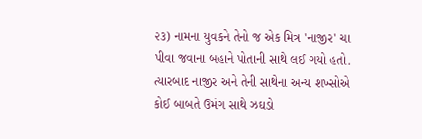૨૩) નામના યુવકને તેનો જ એક મિત્ર 'નાજીર' ચા પીવા જવાના બહાને પોતાની સાથે લઈ ગયો હતો. ત્યારબાદ નાજીર અને તેની સાથેના અન્ય શખ્સોએ કોઈ બાબતે ઉમંગ સાથે ઝઘડો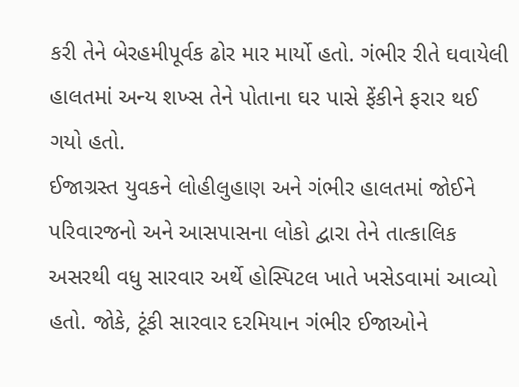કરી તેને બેરહમીપૂર્વક ઢોર માર માર્યો હતો. ગંભીર રીતે ઘવાયેલી હાલતમાં અન્ય શખ્સ તેને પોતાના ઘર પાસે ફેંકીને ફરાર થઈ ગયો હતો.
ઈજાગ્રસ્ત યુવકને લોહીલુહાણ અને ગંભીર હાલતમાં જોઈને પરિવારજનો અને આસપાસના લોકો દ્વારા તેને તાત્કાલિક અસરથી વધુ સારવાર અર્થે હોસ્પિટલ ખાતે ખસેડવામાં આવ્યો હતો. જોકે, ટૂંકી સારવાર દરમિયાન ગંભીર ઈજાઓને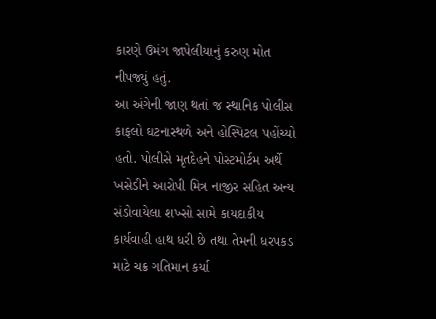કારણે ઉમંગ જાપેલીયાનું કરુણ મોત નીપજ્યું હતું.
આ અંગેની જાણ થતાં જ સ્થાનિક પોલીસ કાફલો ઘટનાસ્થળે અને હોસ્પિટલ પહોંચ્યો હતો. પોલીસે મૃતદેહને પોસ્ટમોર્ટમ અર્થે ખસેડીને આરોપી મિત્ર નાજીર સહિત અન્ય સંડોવાયેલા શખ્સો સામે કાયદાકીય કાર્યવાહી હાથ ધરી છે તથા તેમની ધરપકડ માટે ચક્ર ગતિમાન કર્યા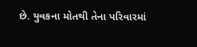છે. યુવકના મોતથી તેના પરિવારમાં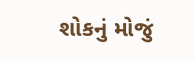શોકનું મોજું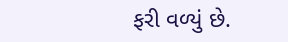ફરી વળ્યું છે.